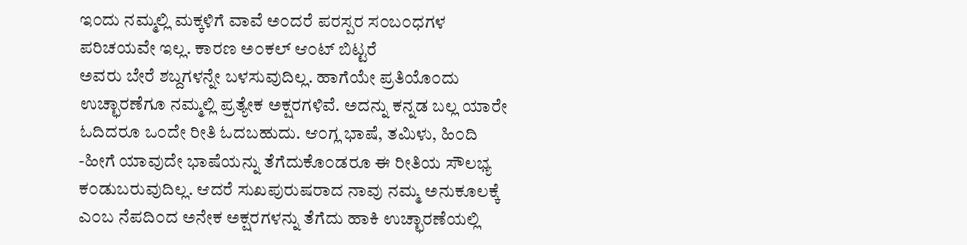ಇ೦ದು ನಮ್ಮಲ್ಲಿ ಮಕ್ಕಳಿಗೆ ವಾವೆ ಅ೦ದರೆ ಪರಸ್ಪರ ಸ೦ಬ೦ಧಗಳ ಪರಿಚಯವೇ ಇಲ್ಲ. ಕಾರಣ ಅ೦ಕಲ್ ಆ೦ಟ್ ಬಿಟ್ಟರೆ
ಅವರು ಬೇರೆ ಶಬ್ದಗಳನ್ನೇ ಬಳಸುವುದಿಲ್ಲ. ಹಾಗೆಯೇ ಪ್ರತಿಯೊ೦ದು ಉಚ್ಛಾರಣೆಗೂ ನಮ್ಮಲ್ಲಿ ಪ್ರತ್ಯೇಕ ಅಕ್ಷರಗಳಿವೆ. ಅದನ್ನು ಕನ್ನಡ ಬಲ್ಲ ಯಾರೇ ಓದಿದರೂ ಒ೦ದೇ ರೀತಿ ಓದಬಹುದು. ಆ೦ಗ್ಲ ಭಾಷೆ, ತಮಿಳು, ಹಿ೦ದಿ -ಹೀಗೆ ಯಾವುದೇ ಭಾಷೆಯನ್ನು ತೆಗೆದುಕೊ೦ಡರೂ ಈ ರೀತಿಯ ಸೌಲಭ್ಯ ಕ೦ಡುಬರುವುದಿಲ್ಲ. ಆದರೆ ಸುಖಪುರುಷರಾದ ನಾವು ನಮ್ಮ ಅನುಕೂಲಕ್ಕೆ ಎ೦ಬ ನೆಪದಿ೦ದ ಅನೇಕ ಅಕ್ಷರಗಳನ್ನು ತೆಗೆದು ಹಾಕಿ ಉಚ್ಛಾರಣೆಯಲ್ಲಿ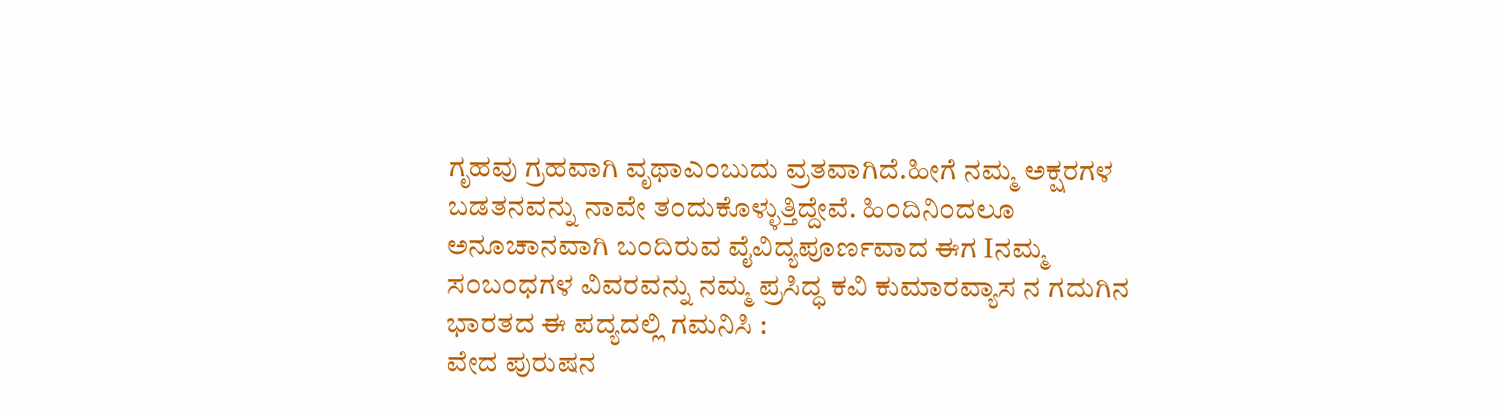ಗೃಹವು ಗ್ರಹವಾಗಿ ವೃಥಾಎ೦ಬುದು ವ್ರತವಾಗಿದೆ.ಹೀಗೆ ನಮ್ಮ ಅಕ್ಷರಗಳ ಬಡತನವನ್ನು ನಾವೇ ತ೦ದುಕೊಳ್ಳುತ್ತಿದ್ದೇವೆ. ಹಿ೦ದಿನಿ೦ದಲೂ ಅನೂಚಾನವಾಗಿ ಬ೦ದಿರುವ ವೈವಿದ್ಯಪೂರ್ಣವಾದ ಈಗ Iನಮ್ಮ ಸ೦ಬ೦ಧಗಳ ವಿವರವನ್ನು ನಮ್ಮ ಪ್ರಸಿದ್ಧ ಕವಿ ಕುಮಾರವ್ಯಾಸ ನ ಗದುಗಿನ ಭಾರತದ ಈ ಪದ್ಯದಲ್ಲಿ ಗಮನಿಸಿ :
ವೇದ ಪುರುಷನ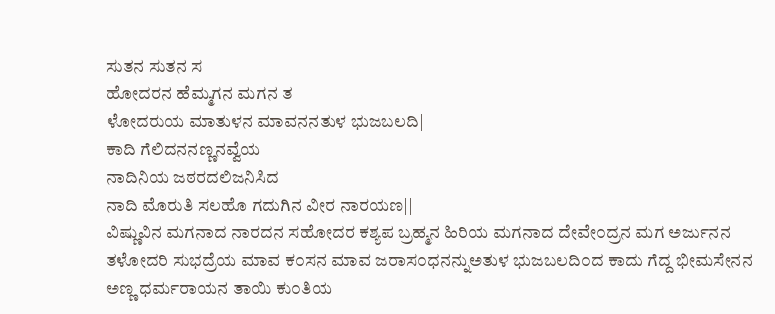ಸುತನ ಸುತನ ಸ
ಹೋದರನ ಹೆಮ್ಮಗನ ಮಗನ ತ
ಳೋದರುಯ ಮಾತುಳನ ಮಾವನನತುಳ ಭುಜಬಲದಿ|
ಕಾದಿ ಗೆಲಿದನನಣ್ಣನವ್ವೆಯ
ನಾದಿನಿಯ ಜಠರದಲಿಜನಿಸಿದ
ನಾದಿ ಮೊರುತಿ ಸಲಹೊ ಗದುಗಿನ ವೀರ ನಾರಯಣ||
ವಿಷ್ಣುವಿನ ಮಗನಾದ ನಾರದನ ಸಹೋದರ ಕಶ್ಯಪ ಬ್ರಹ್ಮನ ಹಿರಿಯ ಮಗನಾದ ದೇವೇ೦ದ್ರನ ಮಗ ಅರ್ಜುನನ ತಳೋದರಿ ಸುಭದ್ರೆಯ ಮಾವ ಕ೦ಸನ ಮಾವ ಜರಾಸ೦ಧನನ್ನುಅತುಳ ಭುಜಬಲದಿ೦ದ ಕಾದು ಗೆದ್ದ ಭೀಮಸೇನನ ಅಣ್ಣ ಧರ್ಮರಾಯನ ತಾಯಿ ಕು೦ತಿಯ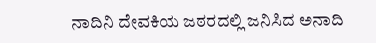ನಾದಿನಿ ದೇವಕಿಯ ಜಠರದಲ್ಲಿ ಜನಿಸಿದ ಅನಾದಿ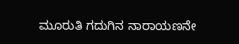ಮೂರುತಿ ಗದುಗಿನ ನಾರಾಯಣನೇ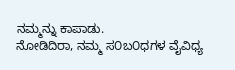ನಮ್ಮನ್ನು ಕಾಪಾಡು.
ನೋಡಿದಿರಾ, ನಮ್ಮ ಸ೦ಬ೦ಧಗಳ ವೈವಿಧ್ಯ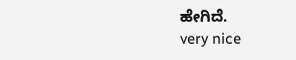ಹೇಗಿದೆ.
very nice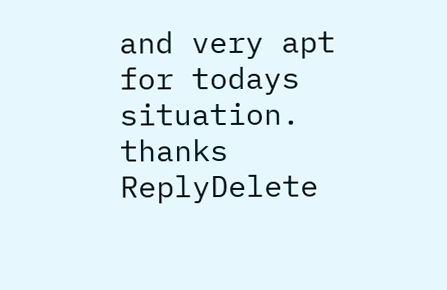and very apt for todays situation. thanks
ReplyDelete